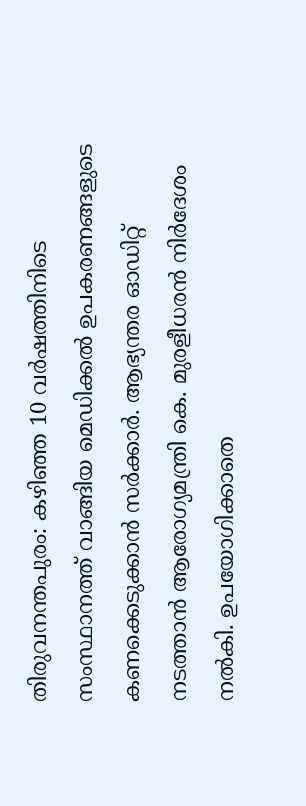തിരുവനന്തപുരം: കഴിഞ്ഞ 10 വർഷത്തിനിടെ സംസ്ഥാനത്ത് വാങ്ങിയ മെഡിക്കൽ ഉപകരണങ്ങളുടെ കണക്കെടുക്കാൻ സർക്കാർ. ആഭ്യന്തര ഓഡിറ്റ് നടത്താൻ ആരോഗ്യമന്ത്രി കെ. മുരളീധരൻ നിർദേശം നൽകി. ഉപയോഗിക്കാതെ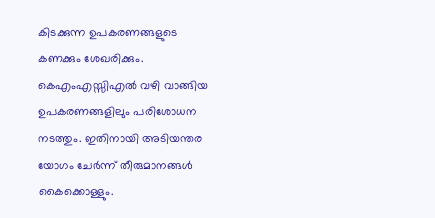കിടക്കുന്ന ഉപകരണങ്ങളുടെ കണക്കും ശേഖരിക്കും. കെഎംഎസ്സിഎൽ വഴി വാങ്ങിയ ഉപകരണങ്ങളിലും പരിശോധന നടത്തും. ഇതിനായി അടിയന്തര യോഗം ചേർന്ന് തീരുമാനങ്ങൾ കൈക്കൊള്ളും.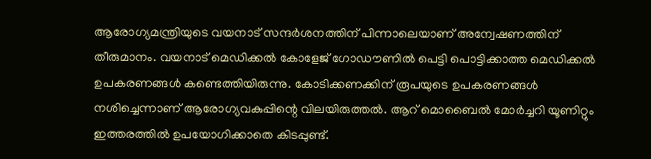ആരോഗ്യമന്ത്രിയുടെ വയനാട് സന്ദർശനത്തിന് പിന്നാലെയാണ് അന്വേഷണത്തിന് തീരുമാനം. വയനാട് മെഡിക്കൽ കോളേജ് ഗോഡൗണിൽ പെട്ടി പൊട്ടിക്കാത്ത മെഡിക്കൽ ഉപകരണങ്ങൾ കണ്ടെത്തിയിരുന്നു. കോടിക്കണക്കിന് രൂപയുടെ ഉപകരണങ്ങൾ നശിച്ചെന്നാണ് ആരോഗ്യവകുപ്പിന്റെ വിലയിരുത്തൽ. ആറ് മൊബൈൽ മോർച്ചറി യൂണിറ്റും ഇത്തരത്തിൽ ഉപയോഗിക്കാതെ കിടപ്പുണ്ട്.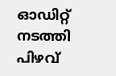ഓഡിറ്റ് നടത്തി പിഴവ്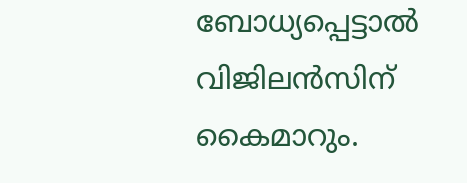ബോധ്യപ്പെട്ടാൽ വിജിലൻസിന് കൈമാറും.